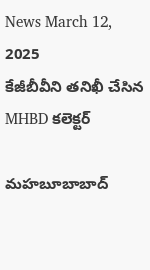News March 12, 2025
కేజీబీవీని తనిఖీ చేసిన MHBD కలెక్టర్

మహబూబాబాద్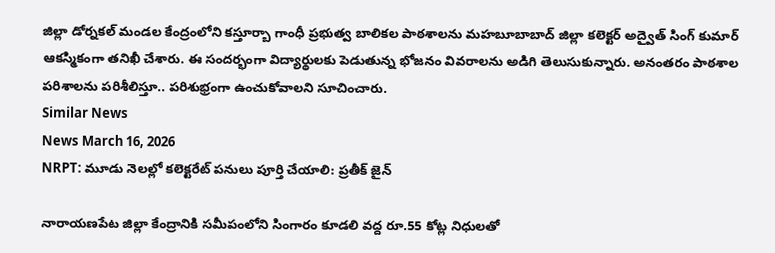జిల్లా డోర్నకల్ మండల కేంద్రంలోని కస్తూర్బా గాంధీ ప్రభుత్వ బాలికల పాఠశాలను మహబూబాబాద్ జిల్లా కలెక్టర్ అద్వైత్ సింగ్ కుమార్ ఆకస్మికంగా తనిఖీ చేశారు. ఈ సందర్భంగా విద్యార్థులకు పెడుతున్న భోజనం వివరాలను అడిగి తెలుసుకున్నారు. అనంతరం పాఠశాల పరిశాలను పరిశీలిస్తూ.. పరిశుభ్రంగా ఉంచుకోవాలని సూచించారు.
Similar News
News March 16, 2026
NRPT: మూడు నెలల్లో కలెక్టరేట్ పనులు పూర్తి చేయాలి: ప్రతీక్ జైన్

నారాయణపేట జిల్లా కేంద్రానికి సమీపంలోని సింగారం కూడలి వద్ద రూ.55 కోట్ల నిధులతో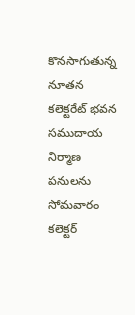కొనసాగుతున్న నూతన కలెక్టరేట్ భవన సముదాయ నిర్మాణ పనులను సోమవారం కలెక్టర్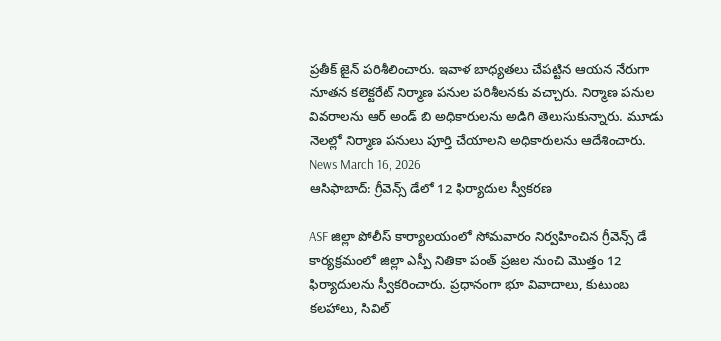ప్రతీక్ జైన్ పరిశీలించారు. ఇవాళ బాధ్యతలు చేపట్టిన ఆయన నేరుగా నూతన కలెక్టరేట్ నిర్మాణ పనుల పరిశీలనకు వచ్చారు. నిర్మాణ పనుల వివరాలను ఆర్ అండ్ బి అధికారులను అడిగి తెలుసుకున్నారు. మూడు నెలల్లో నిర్మాణ పనులు పూర్తి చేయాలని అధికారులను ఆదేశించారు.
News March 16, 2026
ఆసిఫాబాద్: గ్రీవెన్స్ డేలో 12 ఫిర్యాదుల స్వీకరణ

ASF జిల్లా పోలీస్ కార్యాలయంలో సోమవారం నిర్వహించిన గ్రీవెన్స్ డే కార్యక్రమంలో జిల్లా ఎస్పీ నితికా పంత్ ప్రజల నుంచి మొత్తం 12 ఫిర్యాదులను స్వీకరించారు. ప్రధానంగా భూ వివాదాలు, కుటుంబ కలహాలు, సివిల్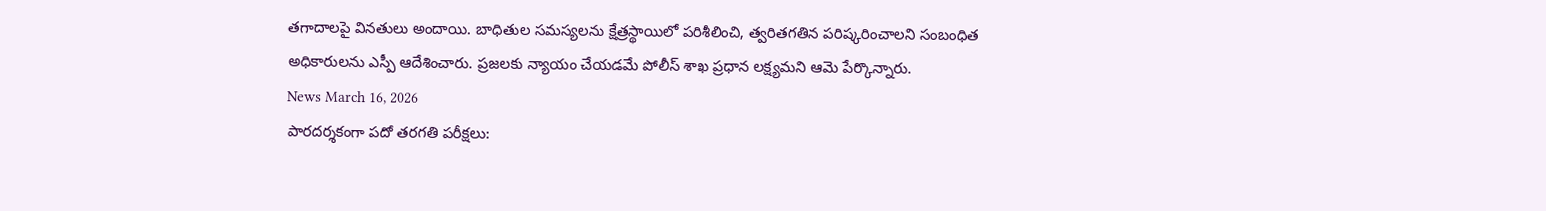తగాదాలపై వినతులు అందాయి. బాధితుల సమస్యలను క్షేత్రస్థాయిలో పరిశీలించి, త్వరితగతిన పరిష్కరించాలని సంబంధిత అధికారులను ఎస్పీ ఆదేశించారు. ప్రజలకు న్యాయం చేయడమే పోలీస్ శాఖ ప్రధాన లక్ష్యమని ఆమె పేర్కొన్నారు.
News March 16, 2026
పారదర్శకంగా పదో తరగతి పరీక్షలు: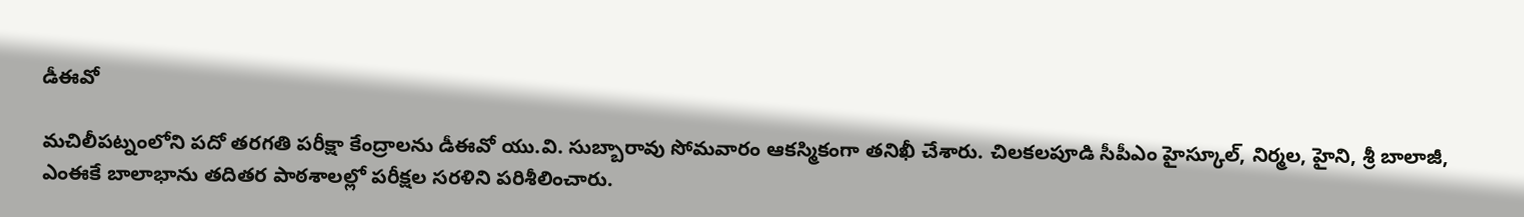డీఈవో

మచిలీపట్నంలోని పదో తరగతి పరీక్షా కేంద్రాలను డీఈవో యు.వి. సుబ్బారావు సోమవారం ఆకస్మికంగా తనిఖీ చేశారు. చిలకలపూడి సీపీఎం హైస్కూల్, నిర్మల, హైని, శ్రీ బాలాజీ, ఎంఈకే బాలాభాను తదితర పాఠశాలల్లో పరీక్షల సరళిని పరిశీలించారు.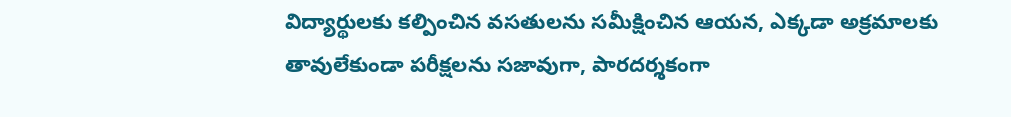విద్యార్థులకు కల్పించిన వసతులను సమీక్షించిన ఆయన, ఎక్కడా అక్రమాలకు తావులేకుండా పరీక్షలను సజావుగా, పారదర్శకంగా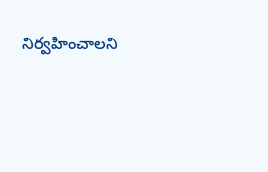నిర్వహించాలని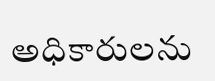అధికారులను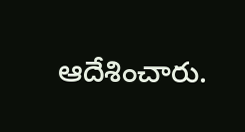ఆదేశించారు.